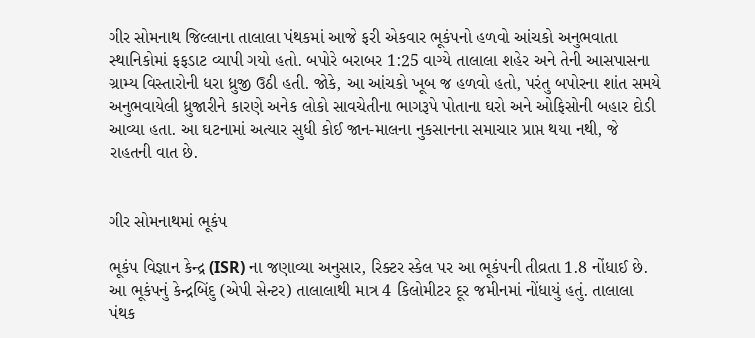ગીર સોમનાથ જિલ્લાના તાલાલા પંથકમાં આજે ફરી એકવાર ભૂકંપનો હળવો આંચકો અનુભવાતા સ્થાનિકોમાં ફફડાટ વ્યાપી ગયો હતો. બપોરે બરાબર 1:25 વાગ્યે તાલાલા શહેર અને તેની આસપાસના ગ્રામ્ય વિસ્તારોની ધરા ધ્રુજી ઉઠી હતી. જોકે, આ આંચકો ખૂબ જ હળવો હતો, પરંતુ બપોરના શાંત સમયે અનુભવાયેલી ધ્રુજારીને કારણે અનેક લોકો સાવચેતીના ભાગરૂપે પોતાના ઘરો અને ઓફિસોની બહાર દોડી આવ્યા હતા. આ ઘટનામાં અત્યાર સુધી કોઈ જાન-માલના નુકસાનના સમાચાર પ્રાપ્ત થયા નથી, જે રાહતની વાત છે.


ગીર સોમનાથમાં ભૂકંપ

ભૂકંપ વિજ્ઞાન કેન્દ્ર (ISR) ના જણાવ્યા અનુસાર, રિક્ટર સ્કેલ પર આ ભૂકંપની તીવ્રતા 1.8 નોંધાઈ છે. આ ભૂકંપનું કેન્દ્રબિંદુ (એપી સેન્ટર) તાલાલાથી માત્ર 4 કિલોમીટર દૂર જમીનમાં નોંધાયું હતું. તાલાલા પંથક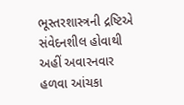ભૂસ્તરશાસ્ત્રની દ્રષ્ટિએ સંવેદનશીલ હોવાથી અહીં અવારનવાર હળવા આંચકા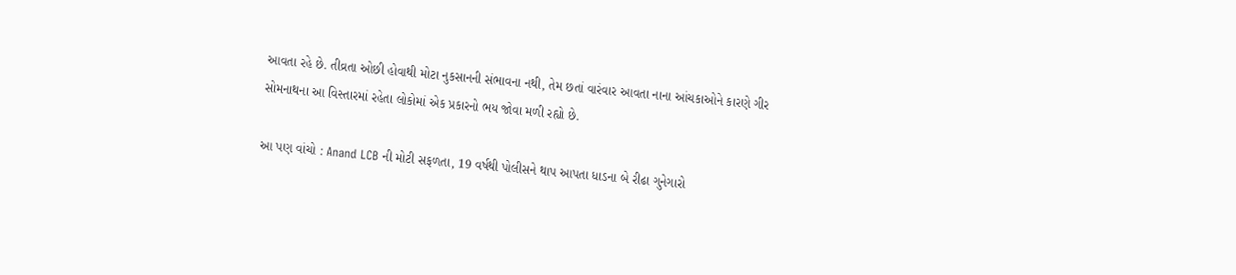આવતા રહે છે. તીવ્રતા ઓછી હોવાથી મોટા નુકસાનની સંભાવના નથી, તેમ છતાં વારંવાર આવતા નાના આંચકાઓને કારણે ગીર સોમનાથના આ વિસ્તારમાં રહેતા લોકોમાં એક પ્રકારનો ભય જોવા મળી રહ્યો છે.

આ પણ વાંચો : Anand LCB ની મોટી સફળતા, 19 વર્ષથી પોલીસને થાપ આપતા ધાડના બે રીઢા ગુનેગારો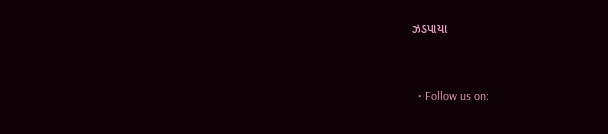ઝડપાયા



  • Follow us on: